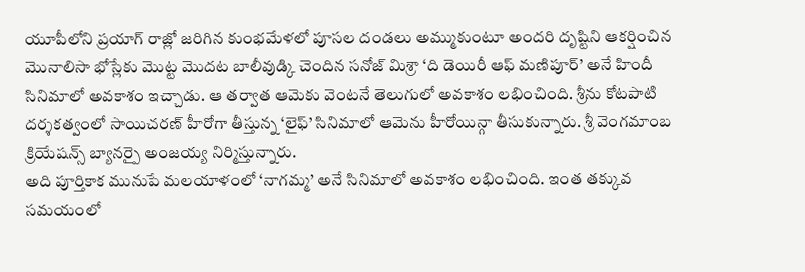యూపీలోని ప్రయాగ్ రాజ్లో జరిగిన కుంభమేళలో పూసల దండలు అమ్ముకుంటూ అందరి దృష్టిని ఆకర్షించిన మొనాలిసా భోస్లేకు మొట్ట మొదట బాలీవుడ్కి చెందిన సనోజ్ మిశ్రా ‘ది డెయిరీ ఆఫ్ మణిపూర్’ అనే హిందీ సినిమాలో అవకాశం ఇచ్చాడు. ఆ తర్వాత ఆమెకు వెంటనే తెలుగులో అవకాశం లభించింది. శ్రీను కోటపాటి దర్శకత్వంలో సాయిచరణ్ హీరోగా తీస్తున్న ‘లైఫ్’ సినిమాలో ఆమెను హీరోయిన్గా తీసుకున్నారు. శ్రీ వెంగమాంబ క్రియేషన్స్ బ్యానర్పై అంజయ్య నిర్మిస్తున్నారు.
అది పూర్తికాక మునుపే మలయాళంలో ‘నాగమ్మ’ అనే సినిమాలో అవకాశం లభించింది. ఇంత తక్కువ సమయంలో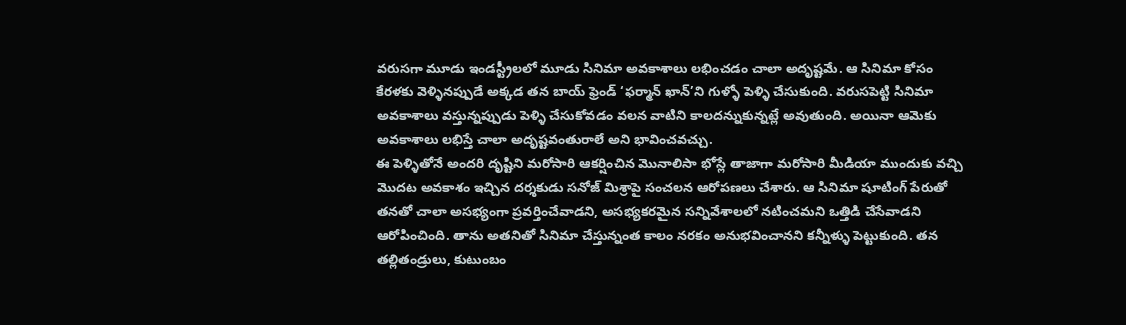వరుసగా మూడు ఇండస్ట్రీలలో మూడు సినిమా అవకాశాలు లభించడం చాలా అదృష్టమే. ఆ సినిమా కోసం కేరళకు వెళ్ళినప్పుడే అక్కడ తన బాయ్ ఫ్రెండ్ ‘ఫర్మాన్ ఖాన్’ని గుళ్ళో పెళ్ళి చేసుకుంది. వరుసపెట్టి సినిమా అవకాశాలు వస్తున్నప్పుడు పెళ్ళి చేసుకోవడం వలన వాటిని కాలదన్నుకున్నట్లే అవుతుంది. అయినా ఆమెకు అవకాశాలు లభిస్తే చాలా అదృష్టవంతురాలే అని భావించవచ్చు.
ఈ పెళ్ళితోనే అందరి దృష్టిని మరోసారి ఆకర్షించిన మొనాలిసా భోస్లే తాజాగా మరోసారి మీడియా ముందుకు వచ్చి మొదట అవకాశం ఇచ్చిన దర్శకుడు సనోజ్ మిశ్రాపై సంచలన ఆరోపణలు చేశారు. ఆ సినిమా షూటింగ్ పేరుతో తనతో చాలా అసభ్యంగా ప్రవర్తించేవాడని, అసభ్యకరమైన సన్నివేశాలలో నటించమని ఒత్తిడి చేసేవాడని ఆరోపించింది. తాను అతనితో సినిమా చేస్తున్నంత కాలం నరకం అనుభవించానని కన్నీళ్ళు పెట్టుకుంది. తన తల్లితండ్రులు, కుటుంబం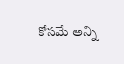కోసమే అన్ని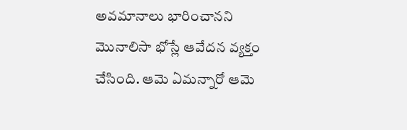అవమానాలు భారించానని మొనాలిసా భోస్లే ఆవేదన వ్యక్తం చేసింది. ఆమె ఏమన్నారో ఆమె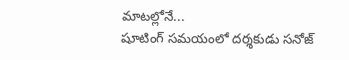మాటల్లోనే...
షూటింగ్ సమయంలో దర్శకుడు సనోజ్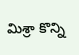మిశ్రా కొన్ని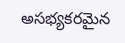అసభ్యకరమైన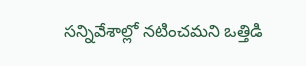సన్నివేశాల్లో నటించమని ఒత్తిడి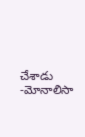చేశాడు
-మోనాలిసా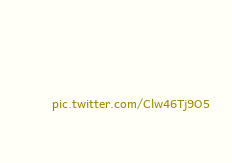pic.twitter.com/Clw46Tj9O5